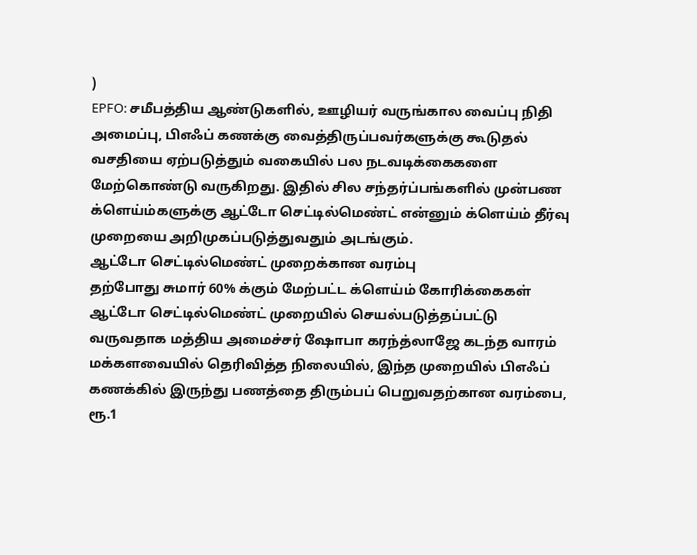)
EPFO: சமீபத்திய ஆண்டுகளில், ஊழியர் வருங்கால வைப்பு நிதி அமைப்பு, பிஎஃப் கணக்கு வைத்திருப்பவர்களுக்கு கூடுதல் வசதியை ஏற்படுத்தும் வகையில் பல நடவடிக்கைகளை மேற்கொண்டு வருகிறது. இதில் சில சந்தர்ப்பங்களில் முன்பண க்ளெய்ம்களுக்கு ஆட்டோ செட்டில்மெண்ட் என்னும் க்ளெய்ம் தீர்வு முறையை அறிமுகப்படுத்துவதும் அடங்கும்.
ஆட்டோ செட்டில்மெண்ட் முறைக்கான வரம்பு
தற்போது சுமார் 60% க்கும் மேற்பட்ட க்ளெய்ம் கோரிக்கைகள் ஆட்டோ செட்டில்மெண்ட் முறையில் செயல்படுத்தப்பட்டு வருவதாக மத்திய அமைச்சர் ஷோபா கரந்த்லாஜே கடந்த வாரம் மக்களவையில் தெரிவித்த நிலையில், இந்த முறையில் பிஎஃப் கணக்கில் இருந்து பணத்தை திரும்பப் பெறுவதற்கான வரம்பை, ரூ.1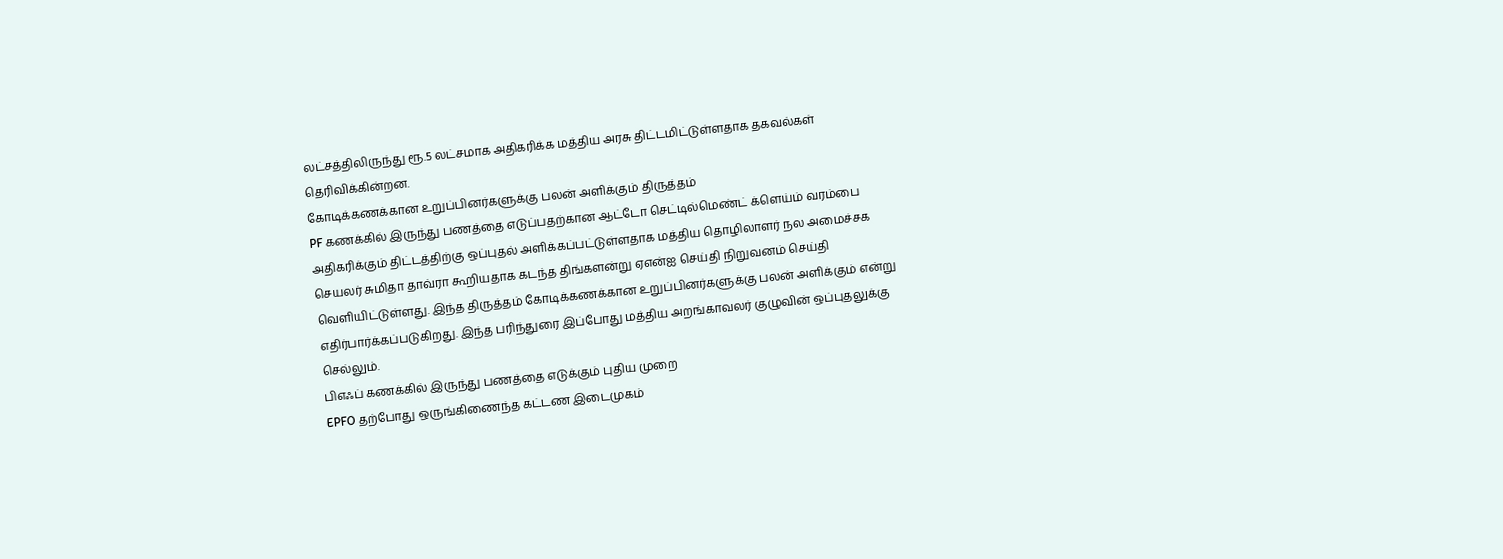லட்சத்திலிருந்து ரூ.5 லட்சமாக அதிகரிக்க மத்திய அரசு திட்டமிட்டுள்ளதாக தகவல்கள் தெரிவிக்கின்றன.
கோடிக்கணக்கான உறுப்பினர்களுக்கு பலன் அளிக்கும் திருத்தம்
PF கணக்கில் இருந்து பணத்தை எடுப்பதற்கான ஆட்டோ செட்டில்மெண்ட் க்ளெய்ம் வரம்பை அதிகரிக்கும் திட்டத்திற்கு ஒப்புதல் அளிக்கப்பட்டுள்ளதாக மத்திய தொழிலாளர் நல அமைச்சக செயலர் சுமிதா தாவ்ரா கூறியதாக கடந்த திங்களன்று ஏஎன்ஐ செய்தி நிறுவனம் செய்தி வெளியிட்டுள்ளது. இந்த திருத்தம் கோடிக்கணக்கான உறுப்பினர்களுக்கு பலன் அளிக்கும் என்று எதிர்பார்க்கப்படுகிறது. இந்த பரிந்துரை இப்போது மத்திய அறங்காவலர் குழுவின் ஒப்புதலுக்கு செல்லும்.
பிஎஃப் கணக்கில் இருந்து பணத்தை எடுக்கும் புதிய முறை
EPFO தற்போது ஒருங்கிணைந்த கட்டண இடைமுகம்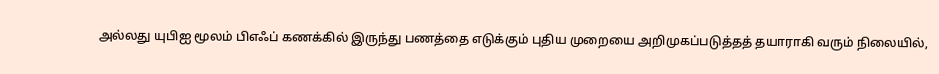அல்லது யுபிஐ மூலம் பிஎஃப் கணக்கில் இருந்து பணத்தை எடுக்கும் புதிய முறையை அறிமுகப்படுத்தத் தயாராகி வரும் நிலையில்,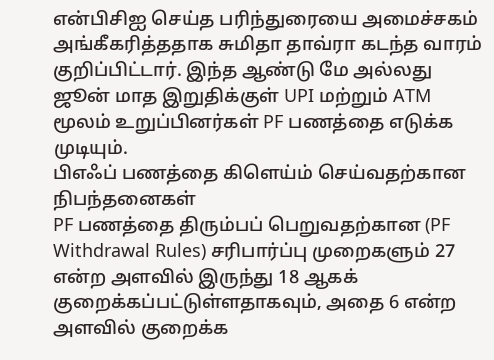என்பிசிஐ செய்த பரிந்துரையை அமைச்சகம் அங்கீகரித்ததாக சுமிதா தாவ்ரா கடந்த வாரம் குறிப்பிட்டார். இந்த ஆண்டு மே அல்லது ஜூன் மாத இறுதிக்குள் UPI மற்றும் ATM மூலம் உறுப்பினர்கள் PF பணத்தை எடுக்க முடியும்.
பிஎஃப் பணத்தை கிளெய்ம் செய்வதற்கான நிபந்தனைகள்
PF பணத்தை திரும்பப் பெறுவதற்கான (PF Withdrawal Rules) சரிபார்ப்பு முறைகளும் 27 என்ற அளவில் இருந்து 18 ஆகக் குறைக்கப்பட்டுள்ளதாகவும், அதை 6 என்ற அளவில் குறைக்க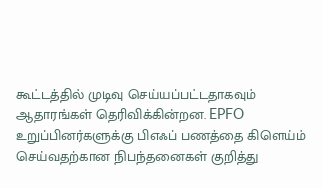கூட்டத்தில் முடிவு செய்யப்பட்டதாகவும் ஆதாரங்கள் தெரிவிக்கின்றன. EPFO உறுப்பினர்களுக்கு பிஎஃப் பணத்தை கிளெய்ம் செய்வதற்கான நிபந்தனைகள் குறித்து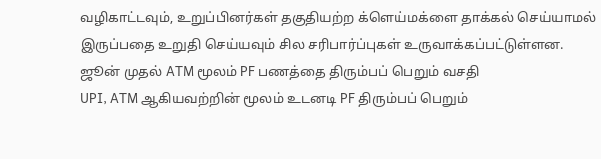வழிகாட்டவும், உறுப்பினர்கள் தகுதியற்ற க்ளெய்மக்ளை தாக்கல் செய்யாமல் இருப்பதை உறுதி செய்யவும் சில சரிபார்ப்புகள் உருவாக்கப்பட்டுள்ளன.
ஜூன் முதல் ATM மூலம் PF பணத்தை திரும்பப் பெறும் வசதி
UPI, ATM ஆகியவற்றின் மூலம் உடனடி PF திரும்பப் பெறும்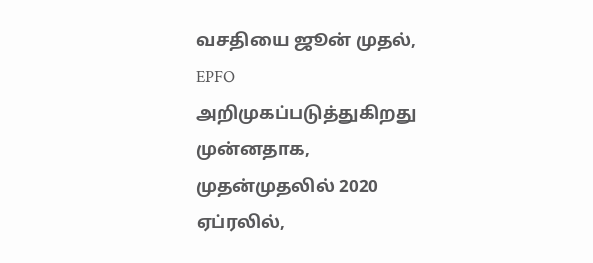வசதியை ஜூன் முதல், EPFO அறிமுகப்படுத்துகிறது முன்னதாக, முதன்முதலில் 2020 ஏப்ரலில்,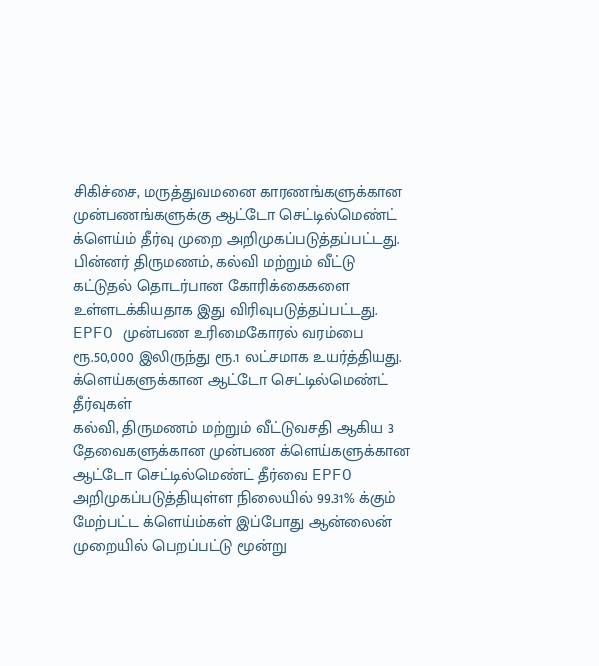சிகிச்சை, மருத்துவமனை காரணங்களுக்கான முன்பணங்களுக்கு ஆட்டோ செட்டில்மெண்ட் க்ளெய்ம் தீர்வு முறை அறிமுகப்படுத்தப்பட்டது. பின்னர் திருமணம், கல்வி மற்றும் வீட்டு கட்டுதல் தொடர்பான கோரிக்கைகளை உள்ளடக்கியதாக இது விரிவுபடுத்தப்பட்டது. EPFO முன்பண உரிமைகோரல் வரம்பை ரூ.50,000 இலிருந்து ரூ.1 லட்சமாக உயர்த்தியது.
க்ளெய்களுக்கான ஆட்டோ செட்டில்மெண்ட் தீர்வுகள்
கல்வி, திருமணம் மற்றும் வீட்டுவசதி ஆகிய 3 தேவைகளுக்கான முன்பண க்ளெய்களுக்கான ஆட்டோ செட்டில்மெண்ட் தீர்வை EPFO அறிமுகப்படுத்தியுள்ள நிலையில் 99.31% க்கும் மேற்பட்ட க்ளெய்ம்கள் இப்போது ஆன்லைன் முறையில் பெறப்பட்டு மூன்று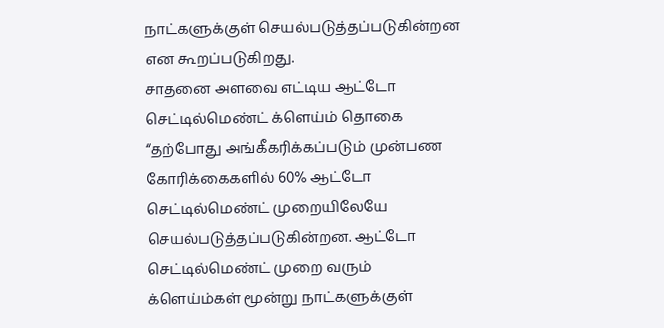நாட்களுக்குள் செயல்படுத்தப்படுகின்றன என கூறப்படுகிறது.
சாதனை அளவை எட்டிய ஆட்டோ செட்டில்மெண்ட் க்ளெய்ம் தொகை
“தற்போது அங்கீகரிக்கப்படும் முன்பண கோரிக்கைகளில் 60% ஆட்டோ செட்டில்மெண்ட் முறையிலேயே செயல்படுத்தப்படுகின்றன. ஆட்டோ செட்டில்மெண்ட் முறை வரும் க்ளெய்ம்கள் மூன்று நாட்களுக்குள்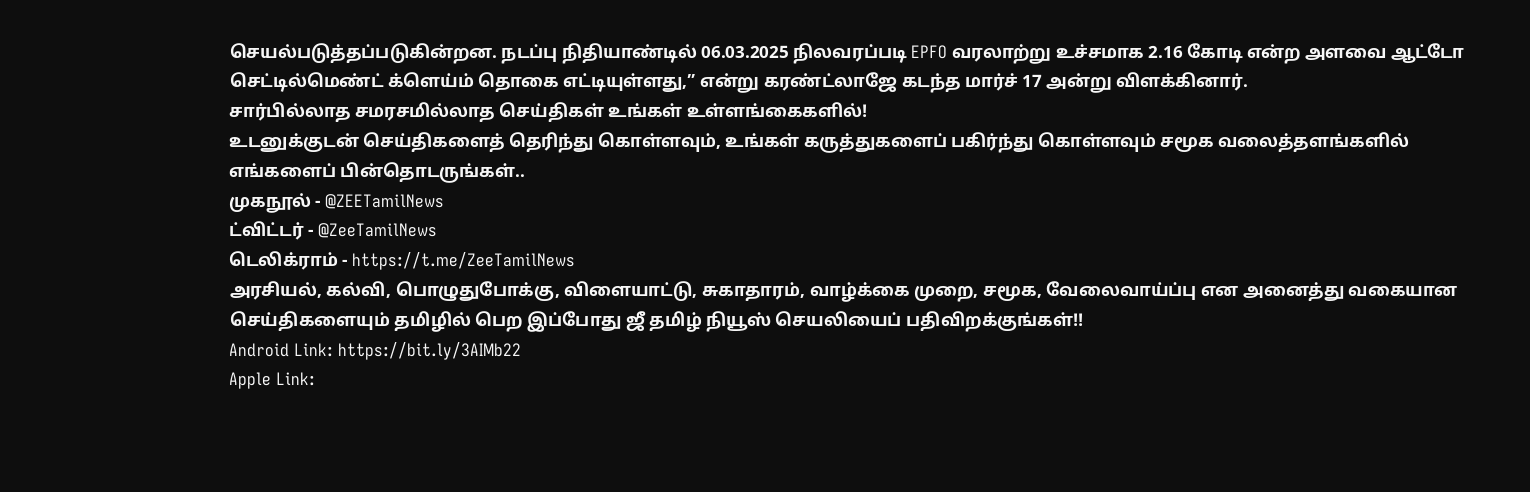செயல்படுத்தப்படுகின்றன. நடப்பு நிதியாண்டில் 06.03.2025 நிலவரப்படி EPFO வரலாற்று உச்சமாக 2.16 கோடி என்ற அளவை ஆட்டோ செட்டில்மெண்ட் க்ளெய்ம் தொகை எட்டியுள்ளது,” என்று கரண்ட்லாஜே கடந்த மார்ச் 17 அன்று விளக்கினார்.
சார்பில்லாத சமரசமில்லாத செய்திகள் உங்கள் உள்ளங்கைகளில்!
உடனுக்குடன் செய்திகளைத் தெரிந்து கொள்ளவும், உங்கள் கருத்துகளைப் பகிர்ந்து கொள்ளவும் சமூக வலைத்தளங்களில் எங்களைப் பின்தொடருங்கள்..
முகநூல் - @ZEETamilNews
ட்விட்டர் - @ZeeTamilNews
டெலிக்ராம் - https://t.me/ZeeTamilNews
அரசியல், கல்வி, பொழுதுபோக்கு, விளையாட்டு, சுகாதாரம், வாழ்க்கை முறை, சமூக, வேலைவாய்ப்பு என அனைத்து வகையான செய்திகளையும் தமிழில் பெற இப்போது ஜீ தமிழ் நியூஸ் செயலியைப் பதிவிறக்குங்கள்!!
Android Link: https://bit.ly/3AIMb22
Apple Link: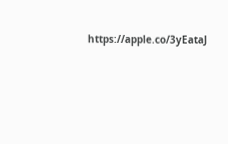https://apple.co/3yEataJ